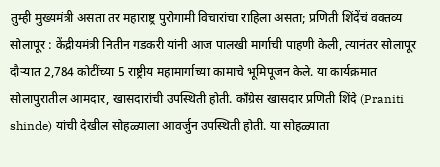तुम्ही मुख्यमंत्री असता तर महाराष्ट्र पुरोगामी विचारांचा राहिला असता; प्रणिती शिंदेंचं वक्तव्य
सोलापूर : केंद्रीयमंत्री नितीन गडकरी यांनी आज पालखी मार्गाची पाहणी केली, त्यानंतर सोलापूर दौऱ्यात 2,784 कोटींच्या 5 राष्ट्रीय महामार्गाच्या कामाचे भूमिपूजन केले. या कार्यक्रमात सोलापुरातील आमदार, खासदारांची उपस्थिती होती. काँग्रेस खासदार प्रणिती शिंदे (Praniti shinde) यांची देखील सोहळ्याला आवर्जुन उपस्थिती होती. या सोहळ्याता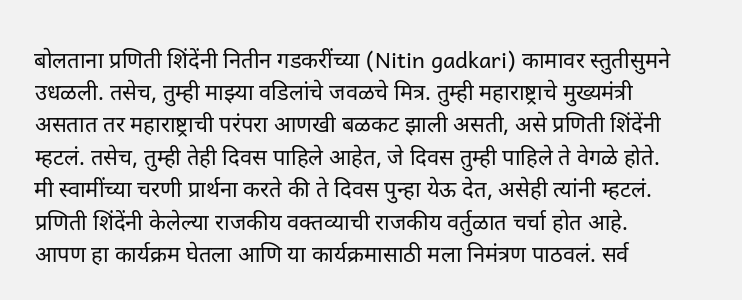बोलताना प्रणिती शिंदेंनी नितीन गडकरींच्या (Nitin gadkari) कामावर स्तुतीसुमने उधळली. तसेच, तुम्ही माझ्या वडिलांचे जवळचे मित्र. तुम्ही महाराष्ट्राचे मुख्यमंत्री असतात तर महाराष्ट्राची परंपरा आणखी बळकट झाली असती, असे प्रणिती शिंदेंनी म्हटलं. तसेच, तुम्ही तेही दिवस पाहिले आहेत, जे दिवस तुम्ही पाहिले ते वेगळे होते. मी स्वामींच्या चरणी प्रार्थना करते की ते दिवस पुन्हा येऊ देत, असेही त्यांनी म्हटलं.
प्रणिती शिंदेंनी केलेल्या राजकीय वक्तव्याची राजकीय वर्तुळात चर्चा होत आहे. आपण हा कार्यक्रम घेतला आणि या कार्यक्रमासाठी मला निमंत्रण पाठवलं. सर्व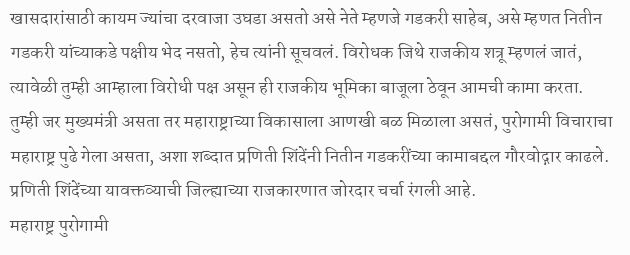खासदारांसाठी कायम ज्यांचा दरवाजा उघडा असतो असे नेते म्हणजे गडकरी साहेब, असे म्हणत नितीन गडकरी यांच्याकडे पक्षीय भेद नसतो, हेच त्यांनी सूचवलं. विरोधक जिथे राजकीय शत्रू म्हणलं जातं, त्यावेळी तुम्ही आम्हाला विरोधी पक्ष असून ही राजकीय भूमिका बाजूला ठेवून आमची कामा करता. तुम्ही जर मुख्यमंत्री असता तर महाराष्ट्राच्या विकासाला आणखी बळ मिळाला असतं, पुरोगामी विचाराचा महाराष्ट्र पुढे गेला असता, अशा शब्दात प्रणिती शिंदेंनी नितीन गडकरींच्या कामाबद्दल गौरवोद्गार काढले. प्रणिती शिंदेंच्या यावक्तव्याची जिल्ह्याच्या राजकारणात जोरदार चर्चा रंगली आहे.
महाराष्ट्र पुरोगामी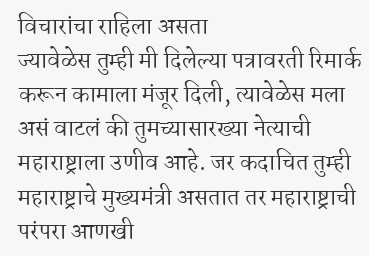विचारांचा राहिला असता
ज्यावेळेस तुम्ही मी दिलेल्या पत्रावरती रिमार्क करून कामाला मंजूर दिली, त्यावेळेस मला असं वाटलं की तुमच्यासारख्या नेत्याची महाराष्ट्राला उणीव आहे. जर कदाचित तुम्ही महाराष्ट्राचे मुख्यमंत्री असतात तर महाराष्ट्राची परंपरा आणखी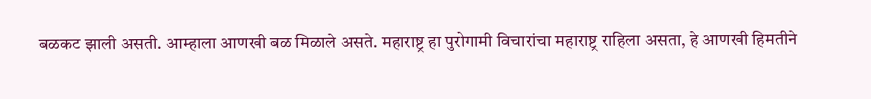बळकट झाली असती. आम्हाला आणखी बळ मिळाले असते. महाराष्ट्र हा पुरोगामी विचारांचा महाराष्ट्र राहिला असता, हे आणखी हिमतीने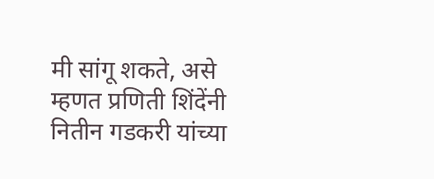मी सांगू शकते, असे म्हणत प्रणिती शिंदेंनी नितीन गडकरी यांच्या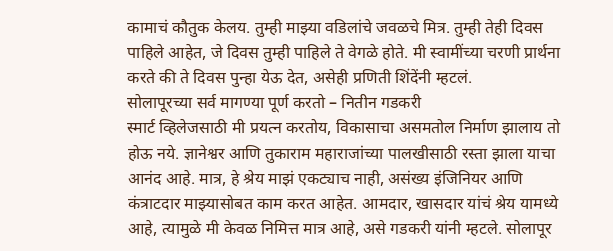कामाचं कौतुक केलय. तुम्ही माझ्या वडिलांचे जवळचे मित्र. तुम्ही तेही दिवस पाहिले आहेत, जे दिवस तुम्ही पाहिले ते वेगळे होते. मी स्वामींच्या चरणी प्रार्थना करते की ते दिवस पुन्हा येऊ देत, असेही प्रणिती शिंदेंनी म्हटलं.
सोलापूरच्या सर्व मागण्या पूर्ण करतो – नितीन गडकरी
स्मार्ट व्हिलेजसाठी मी प्रयत्न करतोय, विकासाचा असमतोल निर्माण झालाय तो होऊ नये. ज्ञानेश्वर आणि तुकाराम महाराजांच्या पालखीसाठी रस्ता झाला याचा आनंद आहे. मात्र, हे श्रेय माझं एकट्याच नाही, असंख्य इंजिनियर आणि कंत्राटदार माझ्यासोबत काम करत आहेत. आमदार, खासदार यांचं श्रेय यामध्ये आहे, त्यामुळे मी केवळ निमित्त मात्र आहे, असे गडकरी यांनी म्हटले. सोलापूर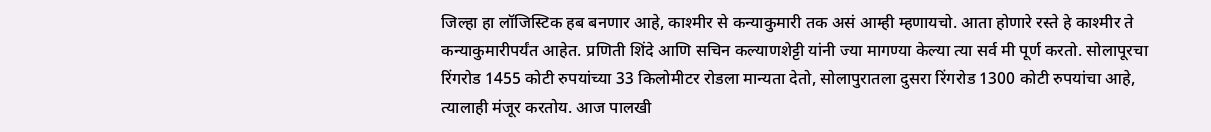जिल्हा हा लॉजिस्टिक हब बनणार आहे, काश्मीर से कन्याकुमारी तक असं आम्ही म्हणायचो. आता होणारे रस्ते हे काश्मीर ते कन्याकुमारीपर्यंत आहेत. प्रणिती शिंदे आणि सचिन कल्याणशेट्टी यांनी ज्या मागण्या केल्या त्या सर्व मी पूर्ण करतो. सोलापूरचा रिंगरोड 1455 कोटी रुपयांच्या 33 किलोमीटर रोडला मान्यता देतो, सोलापुरातला दुसरा रिंगरोड 1300 कोटी रुपयांचा आहे, त्यालाही मंजूर करतोय. आज पालखी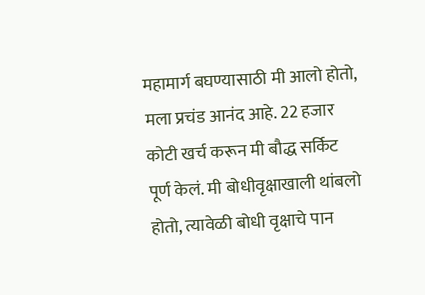महामार्ग बघण्यासाठी मी आलो होतो, मला प्रचंड आनंद आहे. 22 हजार कोटी खर्च करून मी बौद्ध सर्किट पूर्ण केलं. मी बोधीवृक्षाखाली थांबलो होतो, त्यावेळी बोधी वृक्षाचे पान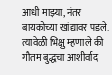आधी माझ्या, नंतर बायकोच्या खांद्यावर पडले. त्यावेळी भिक्षु म्हणाले की गौतम बुद्धचा आशीर्वाद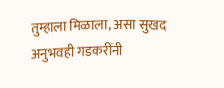तुम्हाला मिळाला, असा सुखद अनुभवही गडकरींनी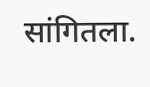सांगितला.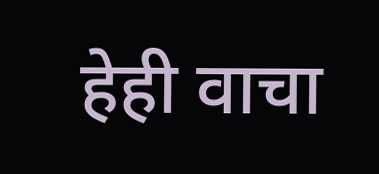हेही वाचा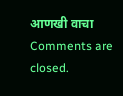आणखी वाचा
Comments are closed.